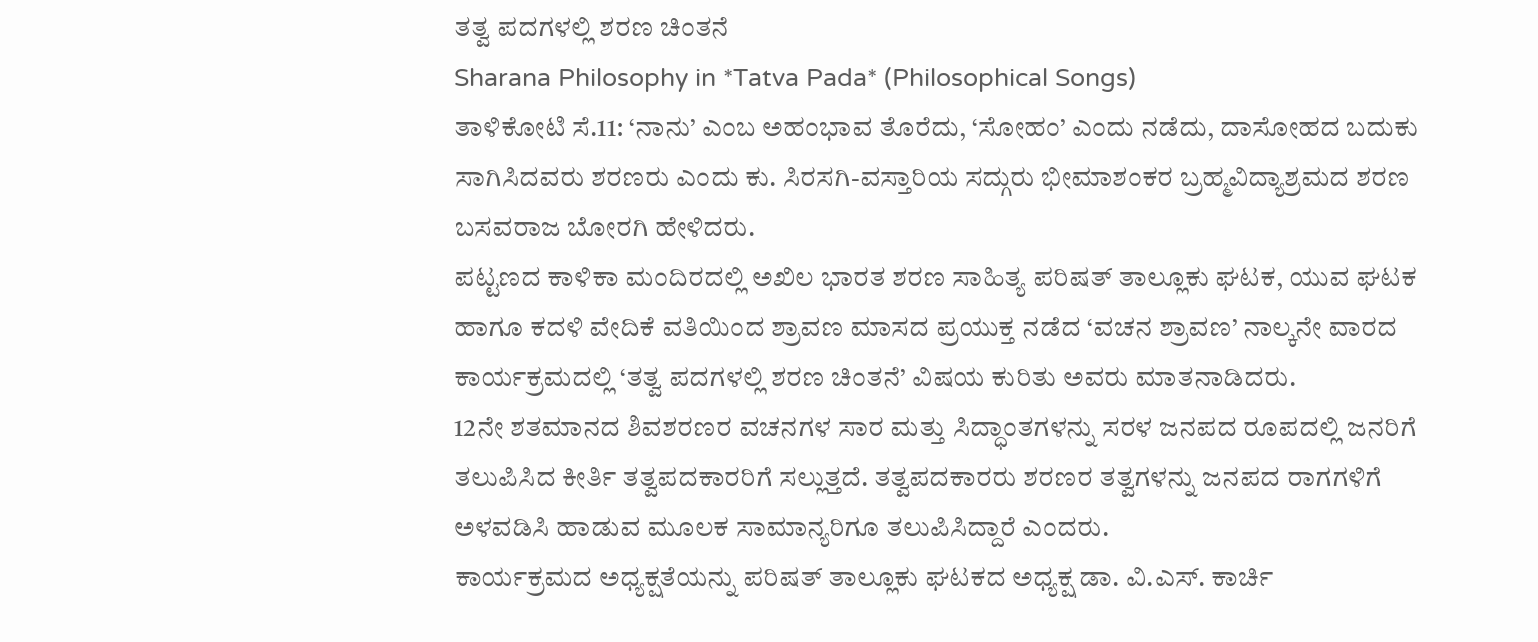ತತ್ವ ಪದಗಳಲ್ಲಿ ಶರಣ ಚಿಂತನೆ
Sharana Philosophy in *Tatva Pada* (Philosophical Songs)
ತಾಳಿಕೋಟಿ ಸೆ.11: ‘ನಾನು’ ಎಂಬ ಅಹಂಭಾವ ತೊರೆದು, ‘ಸೋಹಂ’ ಎಂದು ನಡೆದು, ದಾಸೋಹದ ಬದುಕು ಸಾಗಿಸಿದವರು ಶರಣರು ಎಂದು ಕು. ಸಿರಸಗಿ-ವಸ್ತಾರಿಯ ಸದ್ಗುರು ಭೀಮಾಶಂಕರ ಬ್ರಹ್ಮವಿದ್ಯಾಶ್ರಮದ ಶರಣ ಬಸವರಾಜ ಬೋರಗಿ ಹೇಳಿದರು.
ಪಟ್ಟಣದ ಕಾಳಿಕಾ ಮಂದಿರದಲ್ಲಿ ಅಖಿಲ ಭಾರತ ಶರಣ ಸಾಹಿತ್ಯ ಪರಿಷತ್ ತಾಲ್ಲೂಕು ಘಟಕ, ಯುವ ಘಟಕ ಹಾಗೂ ಕದಳಿ ವೇದಿಕೆ ವತಿಯಿಂದ ಶ್ರಾವಣ ಮಾಸದ ಪ್ರಯುಕ್ತ ನಡೆದ ‘ವಚನ ಶ್ರಾವಣ’ ನಾಲ್ಕನೇ ವಾರದ ಕಾರ್ಯಕ್ರಮದಲ್ಲಿ ‘ತತ್ವ ಪದಗಳಲ್ಲಿ ಶರಣ ಚಿಂತನೆ’ ವಿಷಯ ಕುರಿತು ಅವರು ಮಾತನಾಡಿದರು.
12ನೇ ಶತಮಾನದ ಶಿವಶರಣರ ವಚನಗಳ ಸಾರ ಮತ್ತು ಸಿದ್ಧಾಂತಗಳನ್ನು ಸರಳ ಜನಪದ ರೂಪದಲ್ಲಿ ಜನರಿಗೆ ತಲುಪಿಸಿದ ಕೀರ್ತಿ ತತ್ವಪದಕಾರರಿಗೆ ಸಲ್ಲುತ್ತದೆ. ತತ್ವಪದಕಾರರು ಶರಣರ ತತ್ವಗಳನ್ನು ಜನಪದ ರಾಗಗಳಿಗೆ ಅಳವಡಿಸಿ ಹಾಡುವ ಮೂಲಕ ಸಾಮಾನ್ಯರಿಗೂ ತಲುಪಿಸಿದ್ದಾರೆ ಎಂದರು.
ಕಾರ್ಯಕ್ರಮದ ಅಧ್ಯಕ್ಷತೆಯನ್ನು ಪರಿಷತ್ ತಾಲ್ಲೂಕು ಘಟಕದ ಅಧ್ಯಕ್ಷ ಡಾ. ವಿ.ಎಸ್. ಕಾರ್ಚಿ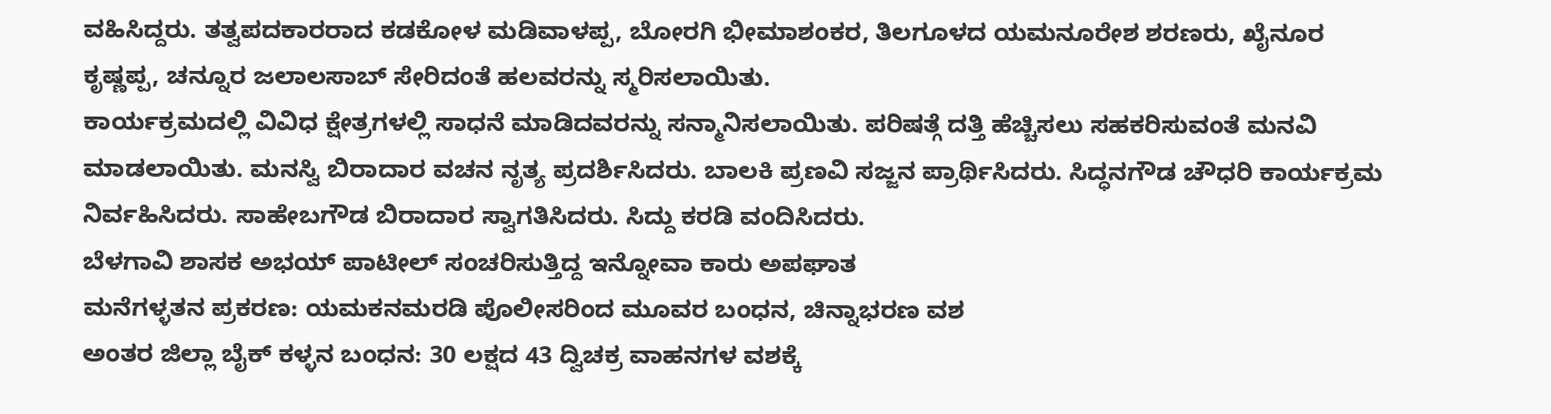ವಹಿಸಿದ್ದರು. ತತ್ವಪದಕಾರರಾದ ಕಡಕೋಳ ಮಡಿವಾಳಪ್ಪ, ಬೋರಗಿ ಭೀಮಾಶಂಕರ, ತಿಲಗೂಳದ ಯಮನೂರೇಶ ಶರಣರು, ಖೈನೂರ ಕೃಷ್ಣಪ್ಪ, ಚನ್ನೂರ ಜಲಾಲಸಾಬ್ ಸೇರಿದಂತೆ ಹಲವರನ್ನು ಸ್ಮರಿಸಲಾಯಿತು.
ಕಾರ್ಯಕ್ರಮದಲ್ಲಿ ವಿವಿಧ ಕ್ಷೇತ್ರಗಳಲ್ಲಿ ಸಾಧನೆ ಮಾಡಿದವರನ್ನು ಸನ್ಮಾನಿಸಲಾಯಿತು. ಪರಿಷತ್ಗೆ ದತ್ತಿ ಹೆಚ್ಚಿಸಲು ಸಹಕರಿಸುವಂತೆ ಮನವಿ ಮಾಡಲಾಯಿತು. ಮನಸ್ವಿ ಬಿರಾದಾರ ವಚನ ನೃತ್ಯ ಪ್ರದರ್ಶಿಸಿದರು. ಬಾಲಕಿ ಪ್ರಣವಿ ಸಜ್ಜನ ಪ್ರಾರ್ಥಿಸಿದರು. ಸಿದ್ಧನಗೌಡ ಚೌಧರಿ ಕಾರ್ಯಕ್ರಮ ನಿರ್ವಹಿಸಿದರು. ಸಾಹೇಬಗೌಡ ಬಿರಾದಾರ ಸ್ವಾಗತಿಸಿದರು. ಸಿದ್ದು ಕರಡಿ ವಂದಿಸಿದರು.
ಬೆಳಗಾವಿ ಶಾಸಕ ಅಭಯ್ ಪಾಟೀಲ್ ಸಂಚರಿಸುತ್ತಿದ್ದ ಇನ್ನೋವಾ ಕಾರು ಅಪಘಾತ
ಮನೆಗಳ್ಳತನ ಪ್ರಕರಣ: ಯಮಕನಮರಡಿ ಪೊಲೀಸರಿಂದ ಮೂವರ ಬಂಧನ, ಚಿನ್ನಾಭರಣ ವಶ
ಅಂತರ ಜಿಲ್ಲಾ ಬೈಕ್ ಕಳ್ಳನ ಬಂಧನ: 30 ಲಕ್ಷದ 43 ದ್ವಿಚಕ್ರ ವಾಹನಗಳ ವಶಕ್ಕೆ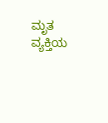ಮೃತ ವ್ಯಕ್ತಿಯ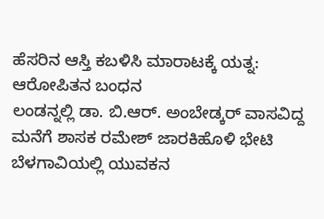ಹೆಸರಿನ ಆಸ್ತಿ ಕಬಳಿಸಿ ಮಾರಾಟಕ್ಕೆ ಯತ್ನ: ಆರೋಪಿತನ ಬಂಧನ
ಲಂಡನ್ನಲ್ಲಿ ಡಾ. ಬಿ.ಆರ್. ಅಂಬೇಡ್ಕರ್ ವಾಸವಿದ್ದ ಮನೆಗೆ ಶಾಸಕ ರಮೇಶ್ ಜಾರಕಿಹೊಳಿ ಭೇಟಿ
ಬೆಳಗಾವಿಯಲ್ಲಿ ಯುವಕನ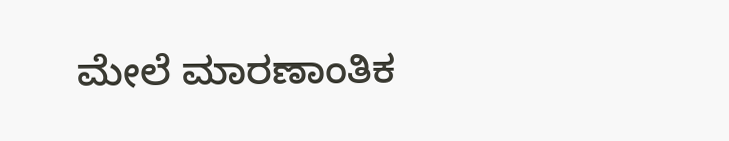ಮೇಲೆ ಮಾರಣಾಂತಿಕ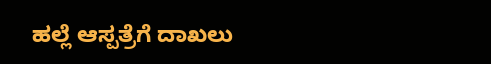ಹಲ್ಲೆ ಆಸ್ಪತ್ರೆಗೆ ದಾಖಲು